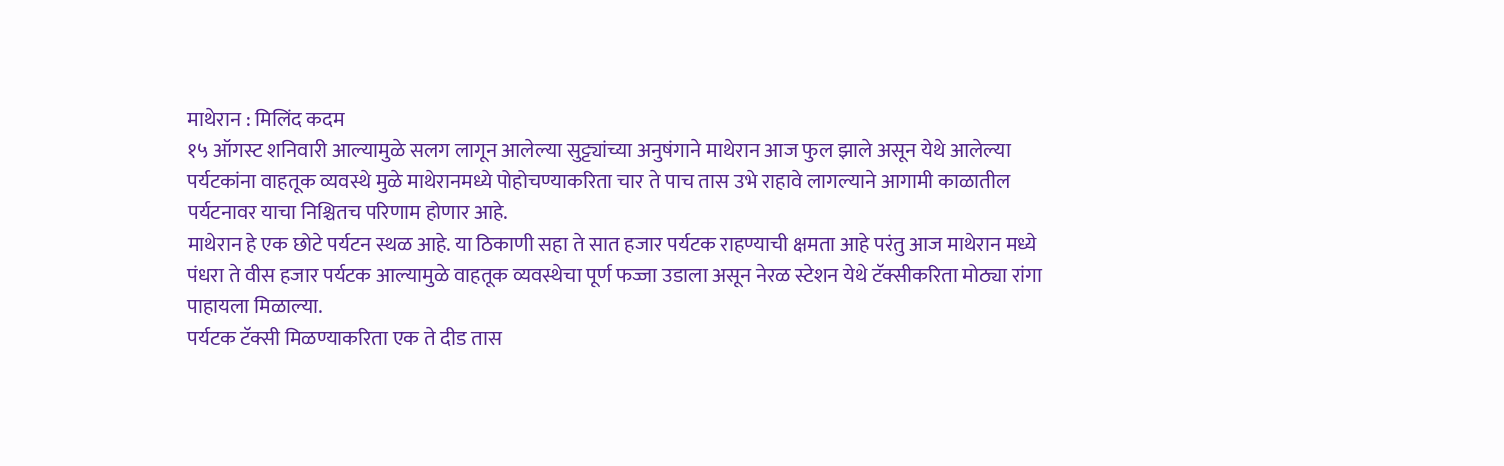माथेरान : मिलिंद कदम
१५ ऑगस्ट शनिवारी आल्यामुळे सलग लागून आलेल्या सुट्ट्यांच्या अनुषंगाने माथेरान आज फुल झाले असून येथे आलेल्या पर्यटकांना वाहतूक व्यवस्थे मुळे माथेरानमध्ये पोहोचण्याकरिता चार ते पाच तास उभे राहावे लागल्याने आगामी काळातील पर्यटनावर याचा निश्चितच परिणाम होणार आहे.
माथेरान हे एक छोटे पर्यटन स्थळ आहे. या ठिकाणी सहा ते सात हजार पर्यटक राहण्याची क्षमता आहे परंतु आज माथेरान मध्ये पंधरा ते वीस हजार पर्यटक आल्यामुळे वाहतूक व्यवस्थेचा पूर्ण फज्जा उडाला असून नेरळ स्टेशन येथे टॅक्सीकरिता मोठ्या रांगा पाहायला मिळाल्या.
पर्यटक टॅक्सी मिळण्याकरिता एक ते दीड तास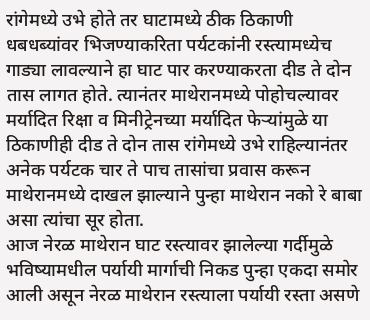रांगेमध्ये उभे होते तर घाटामध्ये ठीक ठिकाणी धबधब्यांवर भिजण्याकरिता पर्यटकांनी रस्त्यामध्येच गाड्या लावल्याने हा घाट पार करण्याकरता दीड ते दोन तास लागत होते. त्यानंतर माथेरानमध्ये पोहोचल्यावर मर्यादित रिक्षा व मिनीट्रेनच्या मर्यादित फेऱ्यांमुळे या ठिकाणीही दीड ते दोन तास रांगेमध्ये उभे राहिल्यानंतर अनेक पर्यटक चार ते पाच तासांचा प्रवास करून माथेरानमध्ये दाखल झाल्याने पुन्हा माथेरान नको रे बाबा असा त्यांचा सूर होता.
आज नेरळ माथेरान घाट रस्त्यावर झालेल्या गर्दीमुळे भविष्यामधील पर्यायी मार्गाची निकड पुन्हा एकदा समोर आली असून नेरळ माथेरान रस्त्याला पर्यायी रस्ता असणे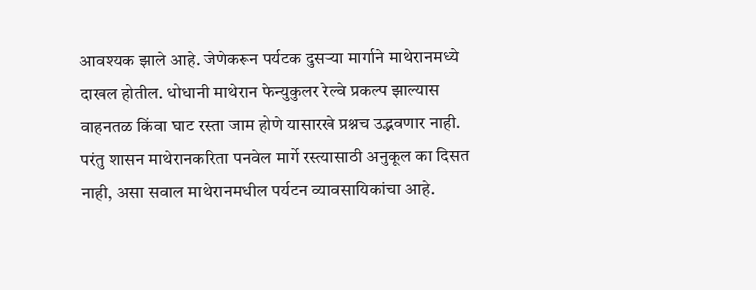आवश्यक झाले आहे. जेणेकरून पर्यटक दुसऱ्या मार्गाने माथेरानमध्ये दाखल होतील. धोधानी माथेरान फेन्युकुलर रेल्वे प्रकल्प झाल्यास वाहनतळ किंवा घाट रस्ता जाम होणे यासारखे प्रश्नच उद्भवणार नाही. परंतु शासन माथेरानकरिता पनवेल मार्गे रस्त्यासाठी अनुकूल का दिसत नाही, असा सवाल माथेरानमधील पर्यटन व्यावसायिकांचा आहे.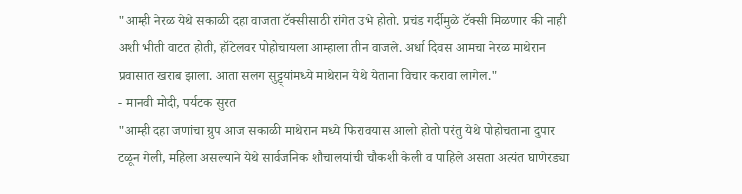"आम्ही नेरळ येथे सकाळी दहा वाजता टॅक्सीसाठी रांगेत उभे होतो. प्रचंड गर्दीमुळे टॅक्सी मिळणार की नाही अशी भीती वाटत होती, हॉटेलवर पोहोचायला आम्हाला तीन वाजले. अर्धा दिवस आमचा नेरळ माथेरान प्रवासात खराब झाला. आता सलग सुट्ट्यांमध्ये माथेरान येथे येताना विचार करावा लागेल."
- मानवी मोदी, पर्यटक सुरत
"आम्ही दहा जणांचा ग्रुप आज सकाळी माथेरान मध्ये फिरावयास आलो होतो परंतु येथे पोहोचताना दुपार टळून गेली, महिला असल्याने येथे सार्वजनिक शौचालयांची चौकशी केली व पाहिले असता अत्यंत घाणेरड्या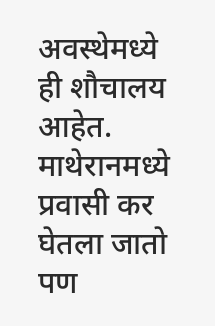अवस्थेमध्ये ही शौचालय आहेत. माथेरानमध्ये प्रवासी कर घेतला जातो पण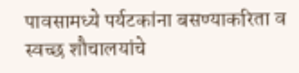पावसामध्ये पर्यटकांना बसण्याकरिता व स्वच्छ शौचालयांचे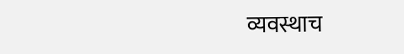व्यवस्थाच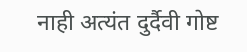नाही अत्यंत दुर्दैवी गोष्ट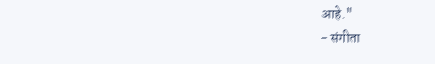आहे."
- संगीता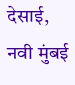देसाई, नवी मुंबई